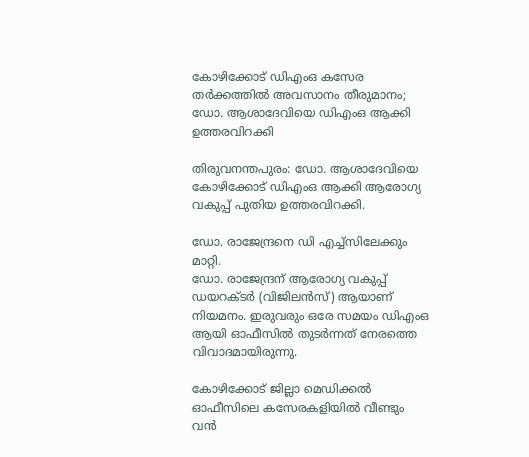കോഴിക്കോട് ഡിഎംഒ കസേര തര്‍ക്കത്തില്‍ അവസാനം തീരുമാനം; ഡോ. ആശാദേവിയെ ഡിഎംഒ ആക്കി ഉത്തരവിറക്കി

തിരുവനന്തപുരം: ഡോ. ആശാദേവിയെ കോഴിക്കോട് ഡിഎംഒ ആക്കി ആരോഗ്യ വകുപ്പ് പുതിയ ഉത്തരവിറക്കി.

ഡോ. രാജേന്ദ്രനെ ഡി എച്ച്‌സിലേക്കും മാറ്റി.
ഡോ. രാജേന്ദ്രന് ആരോഗ്യ വകുപ്പ് ഡയറക്ടർ (വിജിലൻസ്) ആയാണ് നിയമനം. ഇരുവരും ഒരേ സമയം ഡിഎംഒ ആയി ഓഫീസില്‍ തുടർന്നത് നേരത്തെ വിവാദമായിരുന്നു.

കോഴിക്കോട് ജില്ലാ മെഡിക്കല്‍ ഓഫീസിലെ കസേരകളിയില്‍ വീണ്ടും വൻ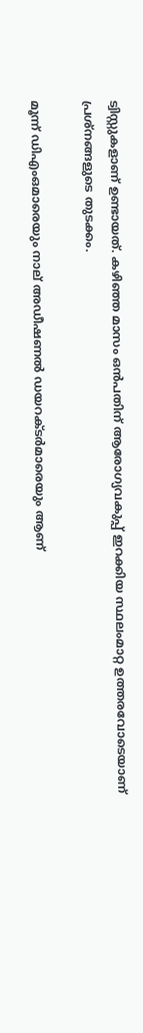ട്വിസ്റ്റുകളാണ് ഉണ്ടായത്. കഴിഞ്ഞ മാസം ഒൻപതിന് ആരോഗ്യവകുപ്പ് ഇറക്കിയ സ്ഥലംമാറ്റ ഉത്തരവോടെയാണ് പ്രശ്നങ്ങളുടെ തുടക്കം.

മൂന്ന് ഡിഎംഒമാരെയും നാല് അഡീഷണല്‍ ഡയറക്ടർമാരെയും ആണ്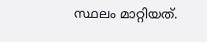സ്ഥലം മാറ്റിയത്.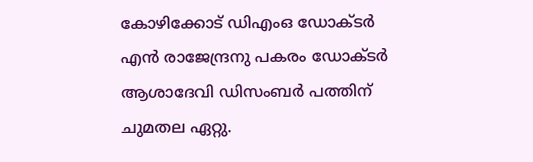കോഴിക്കോട് ഡിഎംഒ ഡോക്ടർ എൻ രാജേന്ദ്രനു പകരം ഡോക്ടർ ആശാദേവി ഡിസംബര്‍ പത്തിന് ചുമതല ഏറ്റു.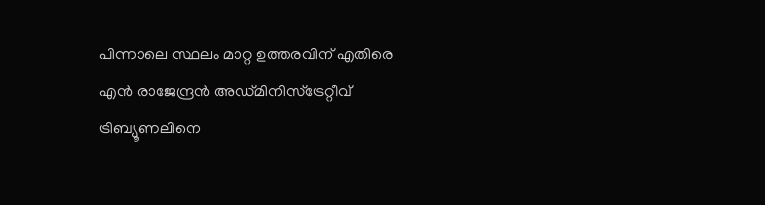പിന്നാലെ സ്ഥലം മാറ്റ ഉത്തരവിന് എതിരെ എൻ രാജേന്ദ്രൻ അഡ്മിനിസ്ട്രേറ്റീവ് ട്രിബ്യൂണലിനെ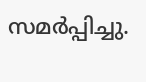സമര്‍പ്പിച്ചു.